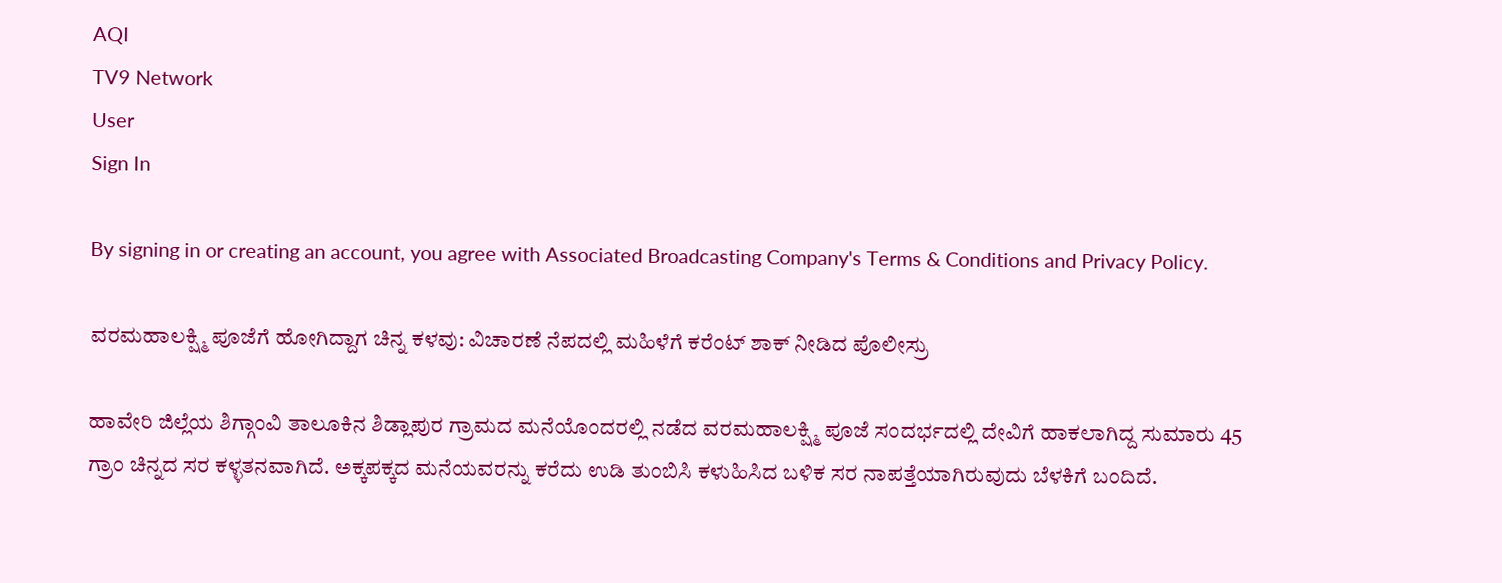AQI
TV9 Network
User
Sign In

By signing in or creating an account, you agree with Associated Broadcasting Company's Terms & Conditions and Privacy Policy.

ವರಮಹಾಲಕ್ಷ್ಮಿ ಪೂಜೆಗೆ ಹೋಗಿದ್ದಾಗ ಚಿನ್ನ ಕಳವು: ವಿಚಾರಣೆ ನೆಪದಲ್ಲಿ ಮಹಿಳೆಗೆ ಕರೆಂಟ್ ಶಾಕ್ ನೀಡಿದ ಪೊಲೀಸ್ರು

ಹಾವೇರಿ ಜಿಲ್ಲೆಯ ಶಿಗ್ಗಾಂವಿ ತಾಲೂಕಿನ ಶಿಡ್ಲಾಪುರ ಗ್ರಾಮದ ಮನೆಯೊಂದರಲ್ಲಿ ನಡೆದ ವರಮಹಾಲಕ್ಷ್ಮಿ ಪೂಜೆ ಸಂದರ್ಭದಲ್ಲಿ ದೇವಿಗೆ ಹಾಕಲಾಗಿದ್ದ ಸುಮಾರು 45 ಗ್ರಾಂ ಚಿನ್ನದ ಸರ ಕಳ್ಳತನವಾಗಿದೆ. ಅಕ್ಕಪಕ್ಕದ ಮನೆಯವರನ್ನು ಕರೆದು ಉಡಿ ತುಂಬಿಸಿ ಕಳುಹಿಸಿದ ಬಳಿಕ ಸರ ನಾಪತ್ತೆಯಾಗಿರುವುದು ಬೆಳಕಿಗೆ ಬಂದಿದೆ.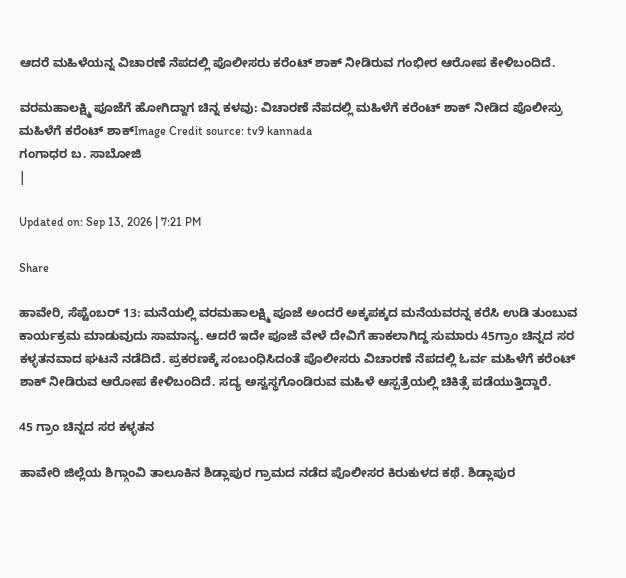ಆದರೆ ಮಹಿಳೆಯನ್ನ ವಿಚಾರಣೆ ನೆಪದಲ್ಲಿ ಪೊಲೀಸರು ಕರೆಂಟ್ ಶಾಕ್ ನೀಡಿರುವ ಗಂಭೀರ ಆರೋಪ ಕೇಳಿಬಂದಿದೆ.

ವರಮಹಾಲಕ್ಷ್ಮಿ ಪೂಜೆಗೆ ಹೋಗಿದ್ದಾಗ ಚಿನ್ನ ಕಳವು: ವಿಚಾರಣೆ ನೆಪದಲ್ಲಿ ಮಹಿಳೆಗೆ ಕರೆಂಟ್ ಶಾಕ್ ನೀಡಿದ ಪೊಲೀಸ್ರು
ಮಹಿಳೆಗೆ ಕರೆಂಟ್ ಶಾಕ್Image Credit source: tv9 kannada
ಗಂಗಾಧರ ಬ. ಸಾಬೋಜಿ
|

Updated on: Sep 13, 2026 | 7:21 PM

Share

ಹಾವೇರಿ, ಸೆಪ್ಟೆಂಬರ್ 13: ಮನೆಯಲ್ಲಿ ವರಮಹಾಲಕ್ಷ್ಮಿ ಪೂಜೆ ಅಂದರೆ ಅಕ್ಕಪಕ್ಕದ ಮನೆಯವರನ್ನ ಕರೆಸಿ ಉಡಿ ತುಂಬುವ ಕಾರ್ಯಕ್ರಮ ಮಾಡುವುದು ಸಾಮಾನ್ಯ. ಆದರೆ ಇದೇ ಪೂಜೆ ವೇಳೆ ದೇವಿಗೆ ಹಾಕಲಾಗಿದ್ದ ಸುಮಾರು 45ಗ್ರಾಂ ಚಿನ್ನದ ಸರ ಕಳ್ಳತನವಾದ ಘಟನೆ ನಡೆದಿದೆ. ಪ್ರಕರಣಕ್ಕೆ ಸಂಬಂಧಿಸಿದಂತೆ ಪೊಲೀಸರು ವಿಚಾರಣೆ ನೆಪದಲ್ಲಿ ಓರ್ವ ಮಹಿಳೆಗೆ ಕರೆಂಟ್ ಶಾಕ್ ನೀಡಿರುವ ಆರೋಪ ಕೇಳಿಬಂದಿದೆ. ಸದ್ಯ ಅಸ್ವಸ್ಥಗೊಂಡಿರುವ ಮಹಿಳೆ ಆಸ್ಪತ್ರೆಯಲ್ಲಿ ಚಿಕಿತ್ಸೆ ಪಡೆಯುತ್ತಿದ್ದಾರೆ.

45 ಗ್ರಾಂ ಚಿನ್ನದ ಸರ ಕಳ್ಳತನ

ಹಾವೇರಿ ಜಿಲ್ಲೆಯ ಶಿಗ್ಗಾಂವಿ ತಾಲೂಕಿನ ಶಿಡ್ಲಾಪುರ ಗ್ರಾಮದ ನಡೆದ ಪೊಲೀಸರ ಕಿರುಕುಳದ ಕಥೆ. ಶಿಡ್ಲಾಪುರ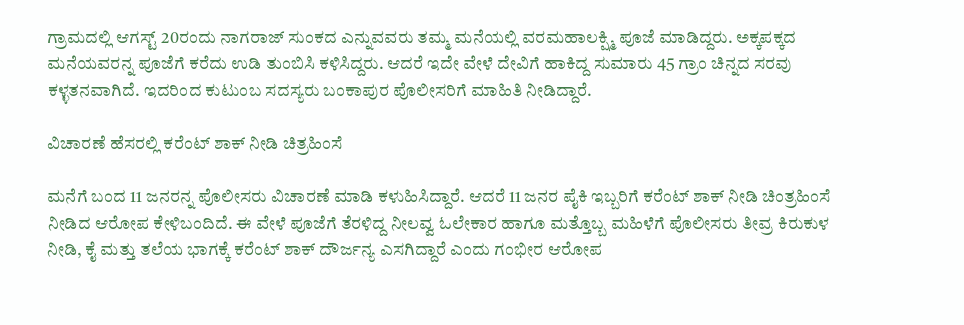ಗ್ರಾಮದಲ್ಲಿ ಆಗಸ್ಟ್ 20ರಂದು ನಾಗರಾಜ್ ಸುಂಕದ ಎನ್ನುವವರು ತಮ್ಮ ಮನೆಯಲ್ಲಿ ವರಮಹಾಲಕ್ಷ್ಮಿ ಪೂಜೆ ಮಾಡಿದ್ದರು. ಅಕ್ಕಪಕ್ಕದ ಮನೆಯವರನ್ನ ಪೂಜೆಗೆ ಕರೆದು ಉಡಿ ತುಂಬಿಸಿ ಕಳಿಸಿದ್ದರು. ಆದರೆ ಇದೇ ವೇಳೆ ದೇವಿಗೆ ಹಾಕಿದ್ದ ಸುಮಾರು 45 ಗ್ರಾಂ ಚಿನ್ನದ ಸರವು ಕಳ್ಳತನವಾಗಿದೆ. ಇದರಿಂದ ಕುಟುಂಬ ಸದಸ್ಯರು ಬಂಕಾಪುರ ಪೊಲೀಸರಿಗೆ ಮಾಹಿತಿ ನೀಡಿದ್ದಾರೆ.

ವಿಚಾರಣೆ ಹೆಸರಲ್ಲಿ ಕರೆಂಟ್ ಶಾಕ್ ನೀಡಿ ಚಿತ್ರಹಿಂಸೆ

ಮನೆಗೆ ಬಂದ 11 ಜನರನ್ನ ಪೊಲೀಸರು ವಿಚಾರಣೆ ಮಾಡಿ ಕಳುಹಿಸಿದ್ದಾರೆ. ಆದರೆ 11 ಜನರ ಪೈಕಿ ಇಬ್ಬರಿಗೆ ಕರೆಂಟ್ ಶಾಕ್ ನೀಡಿ ಚಿಂತ್ರಹಿಂಸೆ ನೀಡಿದ ಆರೋಪ ಕೇಳಿಬಂದಿದೆ. ಈ ವೇಳೆ ಪೂಜೆಗೆ ತೆರಳಿದ್ದ ನೀಲವ್ವ ಓಲೇಕಾರ ಹಾಗೂ ಮತ್ತೊಬ್ಬ ಮಹಿಳೆಗೆ ಪೊಲೀಸರು ತೀವ್ರ ಕಿರುಕುಳ ನೀಡಿ, ಕೈ ಮತ್ತು ತಲೆಯ ಭಾಗಕ್ಕೆ ಕರೆಂಟ್ ಶಾಕ್ ದೌರ್ಜನ್ಯ ಎಸಗಿದ್ದಾರೆ ಎಂದು ಗಂಭೀರ ಆರೋಪ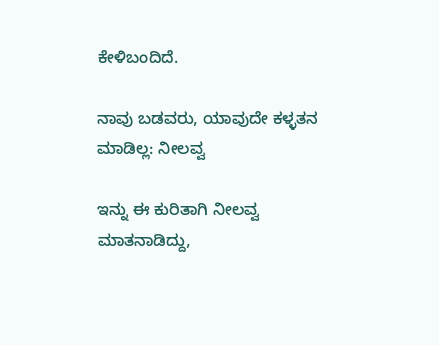ಕೇಳಿಬಂದಿದೆ.

ನಾವು ಬಡವರು, ಯಾವುದೇ ಕಳ್ಳತನ ಮಾಡಿಲ್ಲ: ನೀಲವ್ವ

ಇನ್ನು ಈ ಕುರಿತಾಗಿ ನೀಲವ್ವ ಮಾತನಾಡಿದ್ದು,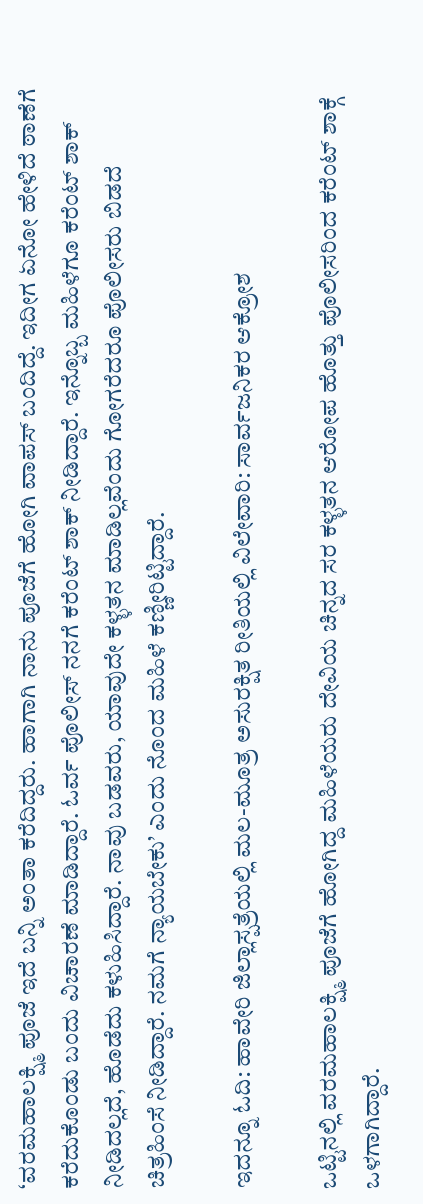‘ವರಮಹಾಲಕ್ಷ್ಮಿ ಪೂಜೆ ಇದೆ ಬನ್ನಿ ಅಂತಾ ಕರೆದಿದ್ದರು. ಹಾಗಾಗಿ ನಾನು ಪೂಜೆಗೆ ಹೋಗಿ ವಾಪಸ್ ಬಂದಿದ್ದೆ. ಇದೀಗ ಏನೋ ಹೇಳಿದೆ ಠಾಣೆಗೆ ಕರೆದುಕೊಂಡು ಬಂದು ವಿಚಾರಣೆ ಮಾಡಿದ್ದಾರೆ. ಓರ್ವ ಪೊಲೀಸ್ ನನಗೆ ಕರೆಂಟ್ ಶಾಕ್ ನೀಡಿದ್ದಾರೆ. ಇನ್ನೊಬ್ಬ ಮಹಿಳೆಗೂ ಕರೆಂಟ್ ಶಾಕ್ ನೀಡಿದಲ್ಲದೆ, ಹೊಡೆದು ಕಳುಹಿಸಿದ್ದಾರೆ. ನಾವು ಬಡವರು, ಯಾವುದೇ ಕಳ್ಳತನ ಮಾಡಿಲ್ಲವೆಂದು ಗೋಗರೆದರೂ ಪೊಲೀಸರು ಬಿಡದೆ ಚಿತ್ರಹಿಂಸೆ ನೀಡಿದ್ದಾರೆ. ನಮಗೆ ನ್ಯಾಯಬೇಕು’ ಎಂದು ನೊಂದ ಮಹಿಳೆ ಕಣ್ಣೀರಿಟ್ಟಿದ್ದಾರೆ.

ಇದನ್ನೂ ಓದಿ: ಹಾವೇರಿ ಜಿಲ್ಲಾಸ್ಪತ್ರೆಯಲ್ಲಿ ಮಲ-ಮೂತ್ರ ಅಸುರಕ್ಷಿತ ರೀತಿಯಲ್ಲಿ ವಿಲೇವಾರಿ: ಸಾರ್ವಜನಿಕರ ಆಕ್ರೋಶ

ಒಟ್ಟಿನಲ್ಲಿ ವರಮಹಾಲಕ್ಷ್ಮಿ ಪೂಜೆಗೆ ಹೋಗಿದ್ದ ಮಹಿಳೆಯರು ದೇವಿಯ ಚಿನ್ನದ ಸರ ಕಳ್ಳತನ ಆರೋಪ ಹೊತ್ತು ಪೊಲೀಸರಿಂದ ಕರೆಂಟ್ ಶಾಕ್ಗೆ ಒಳಗಾಗಿದ್ದಾರೆ.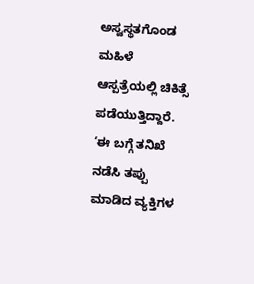ಅಸ್ವಸ್ಥತಗೊಂಡ ಮಹಿಳೆ ಆಸ್ಪತ್ರೆಯಲ್ಲಿ ಚಿಕಿತ್ಸೆ ಪಡೆಯುತ್ತಿದ್ದಾರೆ. ‘ಈ ಬಗ್ಗೆ ತನಿಖೆ ನಡೆಸಿ ತಪ್ಪು ಮಾಡಿದ ವ್ಯಕ್ತಿಗಳ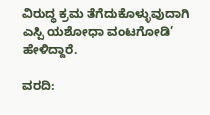ವಿರುದ್ಧ ಕ್ರಮ ತೆಗೆದುಕೊಳ್ಳುವುದಾಗಿ ಎಸ್ಪಿ ಯಶೋಧಾ ವಂಟಗೋಡಿ’ ಹೇಳಿದ್ದಾರೆ.

ವರದಿ: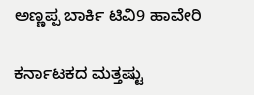ಅಣ್ಣಪ್ಪ ಬಾರ್ಕಿ ಟಿವಿ9 ಹಾವೇರಿ

ಕರ್ನಾಟಕದ ಮತ್ತಷ್ಟು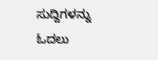ಸುದ್ದಿಗಳನ್ನು ಓದಲು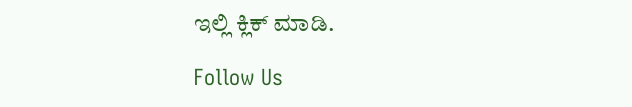ಇಲ್ಲಿ ಕ್ಲಿಕ್ ಮಾಡಿ.

Follow Us